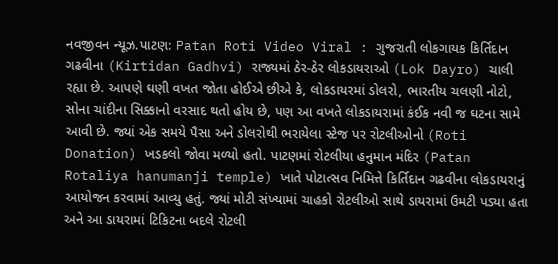નવજીવન ન્યૂઝ.પાટણ: Patan Roti Video Viral : ગુજરાતી લોકગાયક કિર્તિદાન ગઢવીના (Kirtidan Gadhvi) રાજ્યમાં ઠેર-ઠેર લોકડાયરાઓ (Lok Dayro) ચાલી રહ્યા છે. આપણે ઘણી વખત જોતા હોઈએ છીએ કે, લોકડાયરમાં ડોલરો, ભારતીય ચલણી નોટો, સોના ચાંદીના સિક્કાનો વરસાદ થતો હોય છે, પણ આ વખતે લોકડાયરામાં કંઈક નવી જ ઘટના સામે આવી છે. જ્યાં એક સમયે પૈસા અને ડોલરોથી ભરાયેલા સ્ટેજ પર રોટલીઓનો (Roti Donation) ખડકલો જોવા મળ્યો હતો. પાટણમાં રોટલીયા હનુમાન મંદિર (Patan Rotaliya hanumanji temple) ખાતે પોટાત્સવ નિમિત્તે કિર્તિદાન ગઢવીના લોકડાયરાનું આયોજન કરવામાં આવ્યુ હતું. જ્યાં મોટી સંખ્યામાં ચાહકો રોટલીઓ સાથે ડાયરામાં ઉમટી પડ્યા હતા અને આ ડાયરામાં ટિકિટના બદલે રોટલી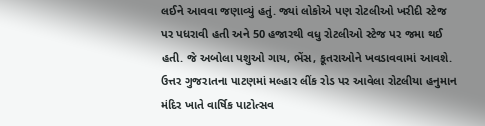લઈને આવવા જણાવ્યું હતું. જ્યાં લોકોએ પણ રોટલીઓ ખરીદી સ્ટેજ પર પધરાવી હતી અને 50 હજારથી વધુ રોટલીઓ સ્ટેજ પર જમા થઈ હતી. જે અબોલા પશુઓ ગાય, ભેંસ, કૂતરાઓને ખવડાવવામાં આવશે.
ઉત્તર ગુજરાતના પાટણમાં મલ્હાર લીંક રોડ પર આવેલા રોટલીયા હનુમાન મંદિર ખાતે વાર્ષિક પાટોત્સવ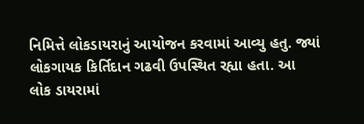નિમિત્તે લોકડાયરાનું આયોજન કરવામાં આવ્યુ હતુ. જ્યાં લોકગાયક કિર્તિદાન ગઢવી ઉપસ્થિત રહ્યા હતા. આ લોક ડાયરામાં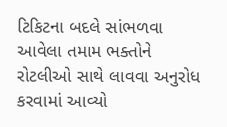ટિકિટના બદલે સાંભળવા આવેલા તમામ ભક્તોને રોટલીઓ સાથે લાવવા અનુરોધ કરવામાં આવ્યો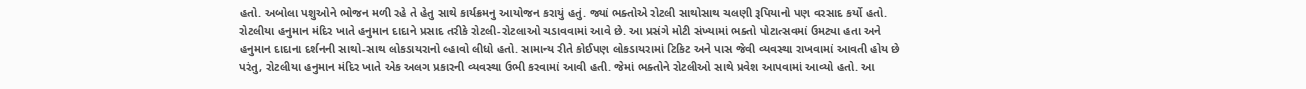હતો. અબોલા પશુઓને ભોજન મળી રહે તે હેતુ સાથે કાર્યક્રમનુ આયોજન કરાયું હતું. જ્યાં ભક્તોએ રોટલી સાથોસાથ ચલણી રૂપિયાનો પણ વરસાદ કર્યો હતો. રોટલીયા હનુમાન મંદિર ખાતે હનુમાન દાદાને પ્રસાદ તરીકે રોટલી-રોટલાઓ ચડાવવામાં આવે છે. આ પ્રસંગે મોટી સંખ્યામાં ભક્તો પોટાત્સવમાં ઉમટ્યા હતા અને હનુમાન દાદાના દર્શનની સાથો-સાથ લોકડાયરાનો લ્હાવો લીધો હતો. સામાન્ય રીતે કોઈપણ લોકડાયરામાં ટિકિટ અને પાસ જેવી વ્યવસ્થા રાખવામાં આવતી હોય છે પરંતુ, રોટલીયા હનુમાન મંદિર ખાતે એક અલગ પ્રકારની વ્યવસ્થા ઉભી કરવામાં આવી હતી. જેમાં ભક્તોને રોટલીઓ સાથે પ્રવેશ આપવામાં આવ્યો હતો. આ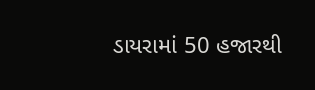ડાયરામાં 50 હજારથી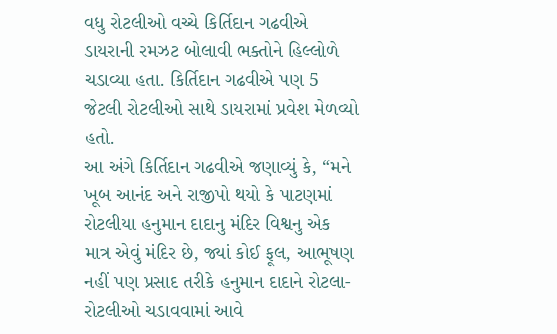વધુ રોટલીઓ વચ્ચે કિર્તિદાન ગઢવીએ ડાયરાની રમઝટ બોલાવી ભક્તોને હિલ્લોળે ચડાવ્યા હતા. કિર્તિદાન ગઢવીએ પણ 5 જેટલી રોટલીઓ સાથે ડાયરામાં પ્રવેશ મેળવ્યો હતો.
આ અંગે કિર્તિદાન ગઢવીએ જણાવ્યું કે, “મને ખૂબ આનંદ અને રાજીપો થયો કે પાટણમાં રોટલીયા હનુમાન દાદાનુ મંદિર વિશ્વનુ એક માત્ર એવું મંદિર છે, જ્યાં કોઈ ફૂલ, આભૂષણ નહીં પણ પ્રસાદ તરીકે હનુમાન દાદાને રોટલા-રોટલીઓ ચડાવવામાં આવે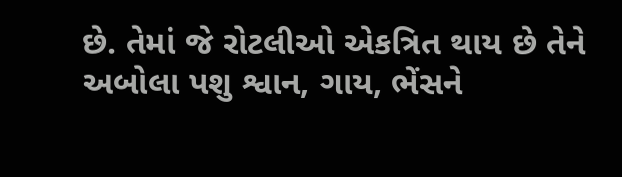છે. તેમાં જે રોટલીઓ એકત્રિત થાય છે તેને અબોલા પશુ શ્વાન, ગાય, ભેંસને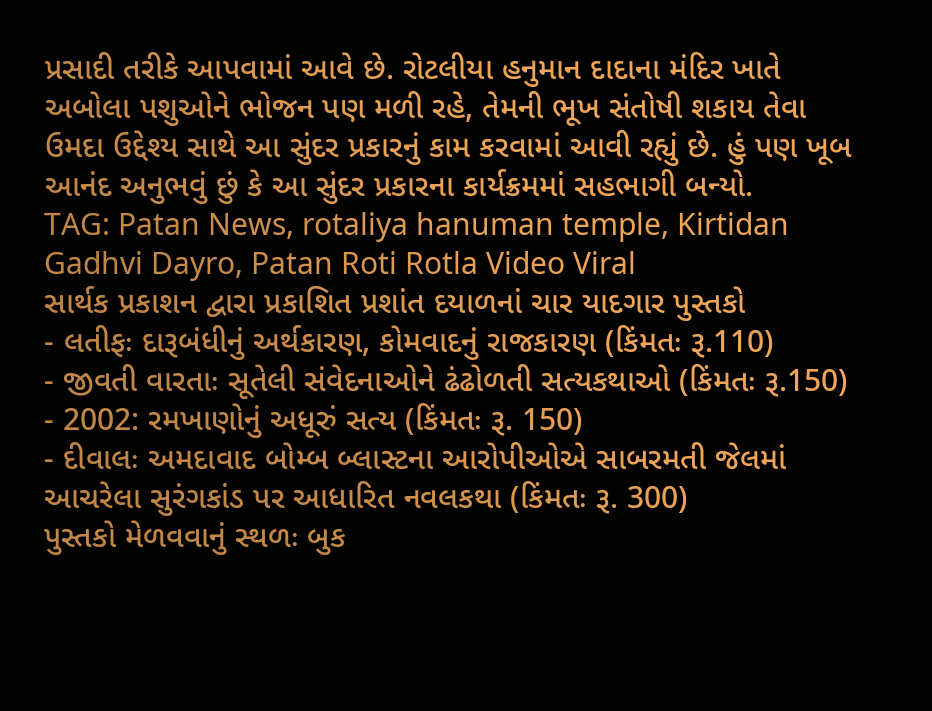પ્રસાદી તરીકે આપવામાં આવે છે. રોટલીયા હનુમાન દાદાના મંદિર ખાતે અબોલા પશુઓને ભોજન પણ મળી રહે, તેમની ભૂખ સંતોષી શકાય તેવા ઉમદા ઉદ્દેશ્ય સાથે આ સુંદર પ્રકારનું કામ કરવામાં આવી રહ્યું છે. હું પણ ખૂબ આનંદ અનુભવું છું કે આ સુંદર પ્રકારના કાર્યક્રમમાં સહભાગી બન્યો.
TAG: Patan News, rotaliya hanuman temple, Kirtidan Gadhvi Dayro, Patan Roti Rotla Video Viral
સાર્થક પ્રકાશન દ્વારા પ્રકાશિત પ્રશાંત દયાળનાં ચાર યાદગાર પુસ્તકો
- લતીફઃ દારૂબંધીનું અર્થકારણ, કોમવાદનું રાજકારણ (કિંમતઃ રૂ.110)
- જીવતી વારતાઃ સૂતેલી સંવેદનાઓને ઢંઢોળતી સત્યકથાઓ (કિંમતઃ રૂ.150)
- 2002: રમખાણોનું અધૂરું સત્ય (કિંમતઃ રૂ. 150)
- દીવાલઃ અમદાવાદ બોમ્બ બ્લાસ્ટના આરોપીઓએ સાબરમતી જેલમાં આચરેલા સુરંગકાંડ પર આધારિત નવલકથા (કિંમતઃ રૂ. 300)
પુસ્તકો મેળવવાનું સ્થળઃ બુક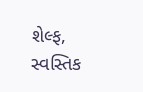શેલ્ફ, સ્વસ્તિક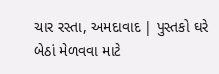ચાર રસ્તા, અમદાવાદ | પુસ્તકો ઘરે બેઠાં મેળવવા માટે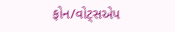ફોન/વોટ્સએપ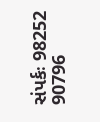સંપર્કઃ 98252 90796